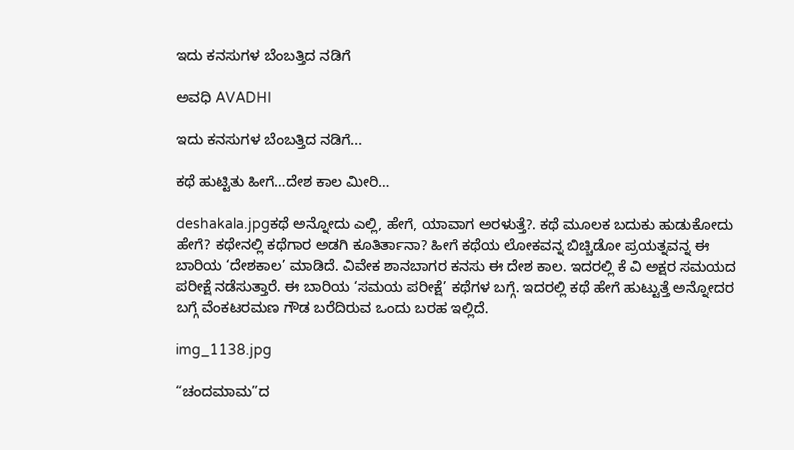ಇದು ಕನಸುಗಳ ಬೆಂಬತ್ತಿದ ನಡಿಗೆ‍

ಅವಧಿ AVADHI

ಇದು ಕನಸುಗಳ ಬೆಂಬತ್ತಿದ ನಡಿಗೆ...

ಕಥೆ ಹುಟ್ಟಿತು ಹೀಗೆ…ದೇಶ ಕಾಲ ಮೀರಿ…

deshakala.jpgಕಥೆ ಅನ್ನೋದು ಎಲ್ಲಿ, ಹೇಗೆ, ಯಾವಾಗ ಅರಳುತ್ತೆ?. ಕಥೆ ಮೂಲಕ ಬದುಕು ಹುಡುಕೋದು ಹೇಗೆ? ಕಥೇನಲ್ಲಿ ಕಥೆಗಾರ ಅಡಗಿ ಕೂತಿರ್ತಾನಾ? ಹೀಗೆ ಕಥೆಯ ಲೋಕವನ್ನ ಬಿಚ್ಚಿಡೋ ಪ್ರಯತ್ನವನ್ನ ಈ ಬಾರಿಯ ‘ದೇಶಕಾಲ’ ಮಾಡಿದೆ. ವಿವೇಕ ಶಾನಬಾಗರ ಕನಸು ಈ ದೇಶ ಕಾಲ. ಇದರಲ್ಲಿ ಕೆ ವಿ ಅಕ್ಷರ ಸಮಯದ ಪರೀಕ್ಷೆ ನಡೆಸುತ್ತಾರೆ. ಈ ಬಾರಿಯ ‘ಸಮಯ ಪರೀಕ್ಷೆ’ ಕಥೆಗಳ ಬಗ್ಗೆ. ಇದರಲ್ಲಿ ಕಥೆ ಹೇಗೆ ಹುಟ್ಟುತ್ತೆ ಅನ್ನೋದರ ಬಗ್ಗೆ ವೆಂಕಟರಮಣ ಗೌಡ ಬರೆದಿರುವ ಒಂದು ಬರಹ ಇಲ್ಲಿದೆ.

img_1138.jpg

“ಚಂದಮಾಮ”ದ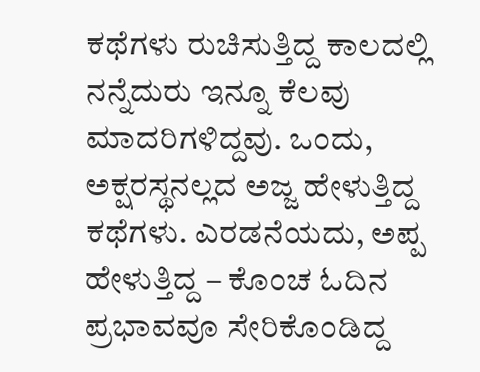ಕಥೆಗಳು ರುಚಿಸುತ್ತಿದ್ದ ಕಾಲದಲ್ಲಿ ನನ್ನೆದುರು ಇನ್ನೂ ಕೆಲವು ಮಾದರಿಗಳಿದ್ದವು. ಒಂದು, ಅಕ್ಷರಸ್ಥನಲ್ಲದ ಅಜ್ಜ ಹೇಳುತ್ತಿದ್ದ ಕಥೆಗಳು. ಎರಡನೆಯದು, ಅಪ್ಪ ಹೇಳುತ್ತಿದ್ದ – ಕೊಂಚ ಓದಿನ ಪ್ರಭಾವವೂ ಸೇರಿಕೊಂಡಿದ್ದ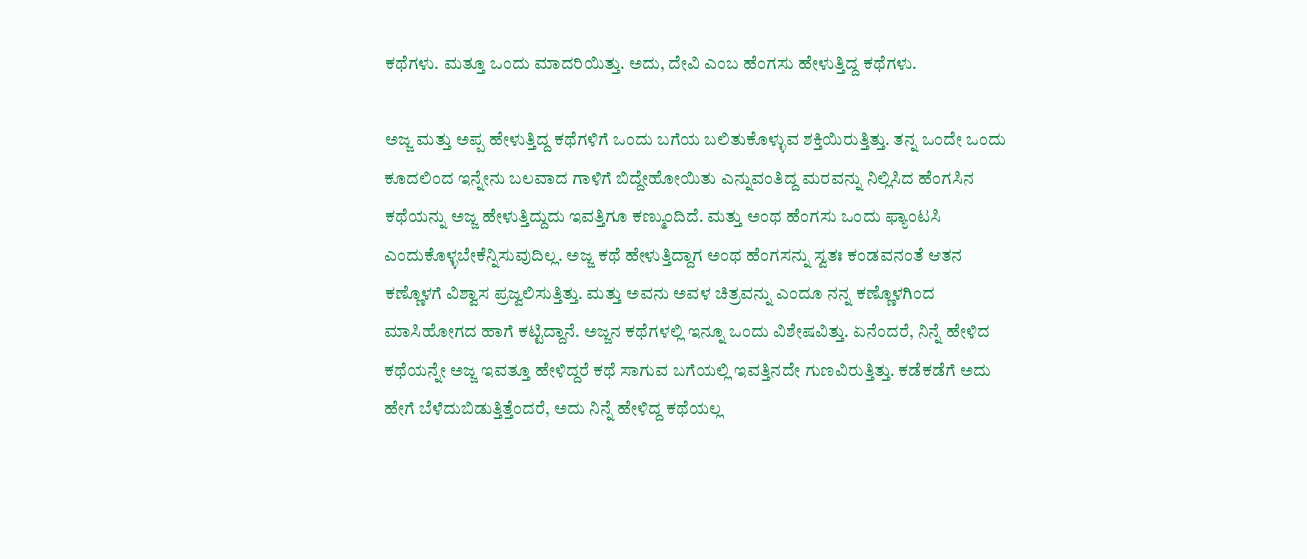ಕಥೆಗಳು. ಮತ್ತೂ ಒಂದು ಮಾದರಿಯಿತ್ತು. ಅದು, ದೇವಿ ಎಂಬ ಹೆಂಗಸು ಹೇಳುತ್ತಿದ್ದ ಕಥೆಗಳು.

ಅಜ್ಜ ಮತ್ತು ಅಪ್ಪ ಹೇಳುತ್ತಿದ್ದ ಕಥೆಗಳಿಗೆ ಒಂದು ಬಗೆಯ ಬಲಿತುಕೊಳ್ಳುವ ಶಕ್ತಿಯಿರುತ್ತಿತ್ತು. ತನ್ನ ಒಂದೇ ಒಂದು ಕೂದಲಿಂದ ಇನ್ನೇನು ಬಲವಾದ ಗಾಳಿಗೆ ಬಿದ್ದೇಹೋಯಿತು ಎನ್ನುವಂತಿದ್ದ ಮರವನ್ನು ನಿಲ್ಲಿಸಿದ ಹೆಂಗಸಿನ ಕಥೆಯನ್ನು ಅಜ್ಜ ಹೇಳುತ್ತಿದ್ದುದು ಇವತ್ತಿಗೂ ಕಣ್ಮುಂದಿದೆ. ಮತ್ತು ಅಂಥ ಹೆಂಗಸು ಒಂದು ಫ್ಯಾಂಟಸಿ ಎಂದುಕೊಳ್ಳಬೇಕೆನ್ನಿಸುವುದಿಲ್ಲ. ಅಜ್ಜ ಕಥೆ ಹೇಳುತ್ತಿದ್ದಾಗ ಅಂಥ ಹೆಂಗಸನ್ನು ಸ್ವತಃ ಕಂಡವನಂತೆ ಆತನ ಕಣ್ಣೊಳಗೆ ವಿಶ್ವಾಸ ಪ್ರಜ್ವಲಿಸುತ್ತಿತ್ತು. ಮತ್ತು ಅವನು ಅವಳ ಚಿತ್ರವನ್ನು ಎಂದೂ ನನ್ನ ಕಣ್ಣೊಳಗಿಂದ ಮಾಸಿಹೋಗದ ಹಾಗೆ ಕಟ್ಟಿದ್ದಾನೆ. ಅಜ್ಜನ ಕಥೆಗಳಲ್ಲಿ ಇನ್ನೂ ಒಂದು ವಿಶೇಷವಿತ್ತು. ಏನೆಂದರೆ, ನಿನ್ನೆ ಹೇಳಿದ ಕಥೆಯನ್ನೇ ಅಜ್ಜ ಇವತ್ತೂ ಹೇಳಿದ್ದರೆ ಕಥೆ ಸಾಗುವ ಬಗೆಯಲ್ಲಿ ಇವತ್ತಿನದೇ ಗುಣವಿರುತ್ತಿತ್ತು. ಕಡೆಕಡೆಗೆ ಅದು ಹೇಗೆ ಬೆಳೆದುಬಿಡುತ್ತಿತ್ತೆಂದರೆ, ಅದು ನಿನ್ನೆ ಹೇಳಿದ್ದ ಕಥೆಯಲ್ಲ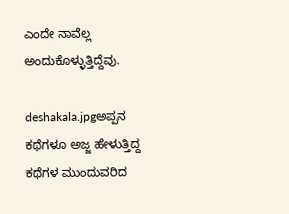ಎಂದೇ ನಾವೆಲ್ಲ ಅಂದುಕೊಳ್ಳುತ್ತಿದ್ದೆವು.

deshakala.jpgಅಪ್ಪನ ಕಥೆಗಳೂ ಅಜ್ಜ ಹೇಳುತ್ತಿದ್ದ ಕಥೆಗಳ ಮುಂದುವರಿದ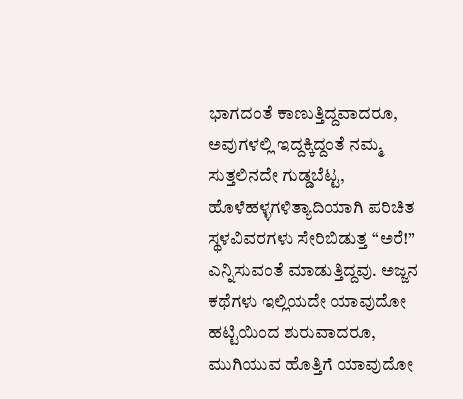ಭಾಗದಂತೆ ಕಾಣುತ್ತಿದ್ದವಾದರೂ, ಅವುಗಳಲ್ಲಿ ಇದ್ದಕ್ಕಿದ್ದಂತೆ ನಮ್ಮ ಸುತ್ತಲಿನದೇ ಗುಡ್ಡಬೆಟ್ಟ, ಹೊಳೆಹಳ್ಳಗಳಿತ್ಯಾದಿಯಾಗಿ ಪರಿಚಿತ ಸ್ಥಳವಿವರಗಳು ಸೇರಿಬಿಡುತ್ತ “ಅರೆ!” ಎನ್ನಿಸುವಂತೆ ಮಾಡುತ್ತಿದ್ದವು. ಅಜ್ಜನ ಕಥೆಗಳು ಇಲ್ಲಿಯದೇ ಯಾವುದೋ ಹಟ್ಟಿಯಿಂದ ಶುರುವಾದರೂ, ಮುಗಿಯುವ ಹೊತ್ತಿಗೆ ಯಾವುದೋ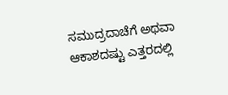ಸಮುದ್ರದಾಚೆಗೆ ಅಥವಾ ಆಕಾಶದಷ್ಟು ಎತ್ತರದಲ್ಲಿ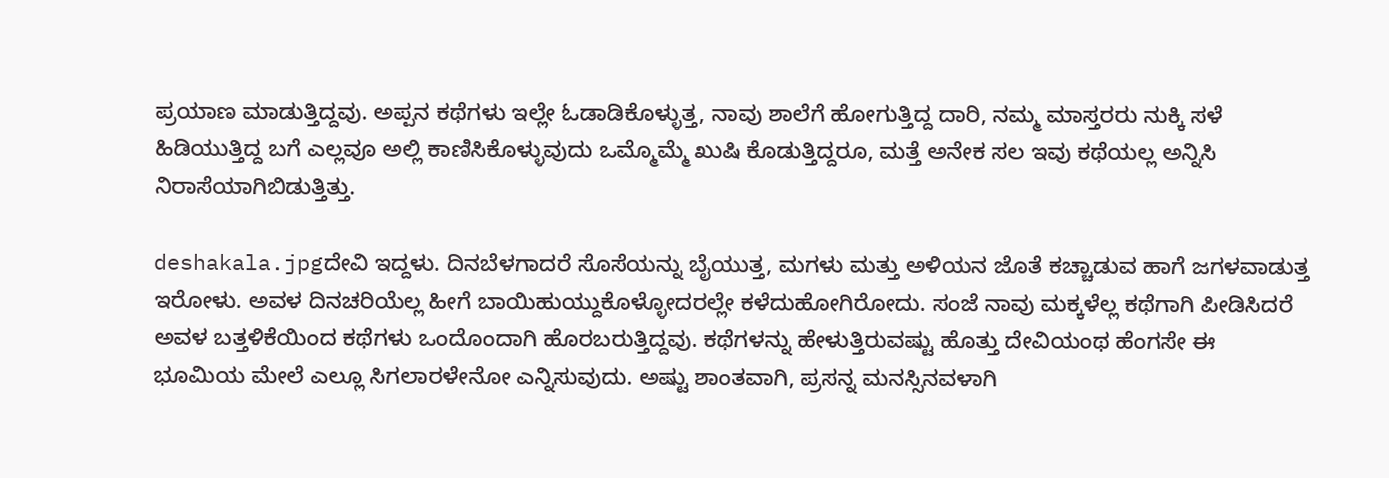ಪ್ರಯಾಣ ಮಾಡುತ್ತಿದ್ದವು. ಅಪ್ಪನ ಕಥೆಗಳು ಇಲ್ಲೇ ಓಡಾಡಿಕೊಳ್ಳುತ್ತ, ನಾವು ಶಾಲೆಗೆ ಹೋಗುತ್ತಿದ್ದ ದಾರಿ, ನಮ್ಮ ಮಾಸ್ತರರು ನುಕ್ಕಿ ಸಳೆ ಹಿಡಿಯುತ್ತಿದ್ದ ಬಗೆ ಎಲ್ಲವೂ ಅಲ್ಲಿ ಕಾಣಿಸಿಕೊಳ್ಳುವುದು ಒಮ್ಮೊಮ್ಮೆ ಖುಷಿ ಕೊಡುತ್ತಿದ್ದರೂ, ಮತ್ತೆ ಅನೇಕ ಸಲ ಇವು ಕಥೆಯಲ್ಲ ಅನ್ನಿಸಿ ನಿರಾಸೆಯಾಗಿಬಿಡುತ್ತಿತ್ತು.

deshakala.jpgದೇವಿ ಇದ್ದಳು. ದಿನಬೆಳಗಾದರೆ ಸೊಸೆಯನ್ನು ಬೈಯುತ್ತ, ಮಗಳು ಮತ್ತು ಅಳಿಯನ ಜೊತೆ ಕಚ್ಚಾಡುವ ಹಾಗೆ ಜಗಳವಾಡುತ್ತ ಇರೋಳು. ಅವಳ ದಿನಚರಿಯೆಲ್ಲ ಹೀಗೆ ಬಾಯಿಹುಯ್ದುಕೊಳ್ಳೋದರಲ್ಲೇ ಕಳೆದುಹೋಗಿರೋದು. ಸಂಜೆ ನಾವು ಮಕ್ಕಳೆಲ್ಲ ಕಥೆಗಾಗಿ ಪೀಡಿಸಿದರೆ ಅವಳ ಬತ್ತಳಿಕೆಯಿಂದ ಕಥೆಗಳು ಒಂದೊಂದಾಗಿ ಹೊರಬರುತ್ತಿದ್ದವು. ಕಥೆಗಳನ್ನು ಹೇಳುತ್ತಿರುವಷ್ಟು ಹೊತ್ತು ದೇವಿಯಂಥ ಹೆಂಗಸೇ ಈ ಭೂಮಿಯ ಮೇಲೆ ಎಲ್ಲೂ ಸಿಗಲಾರಳೇನೋ ಎನ್ನಿಸುವುದು. ಅಷ್ಟು ಶಾಂತವಾಗಿ, ಪ್ರಸನ್ನ ಮನಸ್ಸಿನವಳಾಗಿ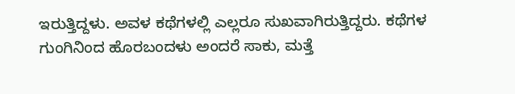ಇರುತ್ತಿದ್ದಳು. ಅವಳ ಕಥೆಗಳಲ್ಲಿ ಎಲ್ಲರೂ ಸುಖವಾಗಿರುತ್ತಿದ್ದರು. ಕಥೆಗಳ ಗುಂಗಿನಿಂದ ಹೊರಬಂದಳು ಅಂದರೆ ಸಾಕು, ಮತ್ತೆ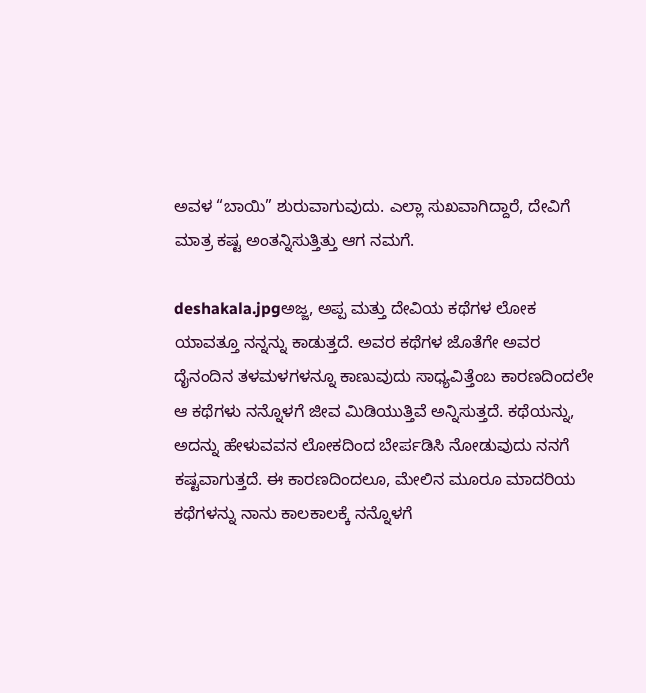ಅವಳ “ಬಾಯಿ” ಶುರುವಾಗುವುದು. ಎಲ್ಲಾ ಸುಖವಾಗಿದ್ದಾರೆ, ದೇವಿಗೆ ಮಾತ್ರ ಕಷ್ಟ ಅಂತನ್ನಿಸುತ್ತಿತ್ತು ಆಗ ನಮಗೆ.

deshakala.jpgಅಜ್ಜ, ಅಪ್ಪ ಮತ್ತು ದೇವಿಯ ಕಥೆಗಳ ಲೋಕ ಯಾವತ್ತೂ ನನ್ನನ್ನು ಕಾಡುತ್ತದೆ. ಅವರ ಕಥೆಗಳ ಜೊತೆಗೇ ಅವರ ದೈನಂದಿನ ತಳಮಳಗಳನ್ನೂ ಕಾಣುವುದು ಸಾಧ್ಯವಿತ್ತೆಂಬ ಕಾರಣದಿಂದಲೇ ಆ ಕಥೆಗಳು ನನ್ನೊಳಗೆ ಜೀವ ಮಿಡಿಯುತ್ತಿವೆ ಅನ್ನಿಸುತ್ತದೆ. ಕಥೆಯನ್ನು, ಅದನ್ನು ಹೇಳುವವನ ಲೋಕದಿಂದ ಬೇರ್ಪಡಿಸಿ ನೋಡುವುದು ನನಗೆ ಕಷ್ಟವಾಗುತ್ತದೆ. ಈ ಕಾರಣದಿಂದಲೂ, ಮೇಲಿನ ಮೂರೂ ಮಾದರಿಯ ಕಥೆಗಳನ್ನು ನಾನು ಕಾಲಕಾಲಕ್ಕೆ ನನ್ನೊಳಗೆ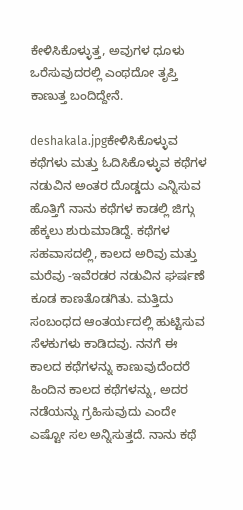ಕೇಳಿಸಿಕೊಳ್ಳುತ್ತ, ಅವುಗಳ ಧೂಳು ಒರೆಸುವುದರಲ್ಲಿ ಎಂಥದೋ ತೃಪ್ತಿ ಕಾಣುತ್ತ ಬಂದಿದ್ದೇನೆ.

deshakala.jpgಕೇಳಿಸಿಕೊಳ್ಳುವ ಕಥೆಗಳು ಮತ್ತು ಓದಿಸಿಕೊಳ್ಳುವ ಕಥೆಗಳ ನಡುವಿನ ಅಂತರ ದೊಡ್ಡದು ಎನ್ನಿಸುವ ಹೊತ್ತಿಗೆ ನಾನು ಕಥೆಗಳ ಕಾಡಲ್ಲಿ ಜಿಗ್ಗು ಹೆಕ್ಕಲು ಶುರುಮಾಡಿದ್ದೆ. ಕಥೆಗಳ ಸಹವಾಸದಲ್ಲಿ, ಕಾಲದ ಅರಿವು ಮತ್ತು ಮರೆವು -ಇವೆರಡರ ನಡುವಿನ ಘರ್ಷಣೆ ಕೂಡ ಕಾಣತೊಡಗಿತು. ಮತ್ತಿದು ಸಂಬಂಧದ ಆಂತರ್ಯದಲ್ಲಿ ಹುಟ್ಟಿಸುವ ಸೆಳಕುಗಳು ಕಾಡಿದವು. ನನಗೆ ಈ ಕಾಲದ ಕಥೆಗಳನ್ನು ಕಾಣುವುದೆಂದರೆ ಹಿಂದಿನ ಕಾಲದ ಕಥೆಗಳನ್ನು, ಅದರ ನಡೆಯನ್ನು ಗ್ರಹಿಸುವುದು ಎಂದೇ ಎಷ್ಟೋ ಸಲ ಅನ್ನಿಸುತ್ತದೆ. ನಾನು ಕಥೆ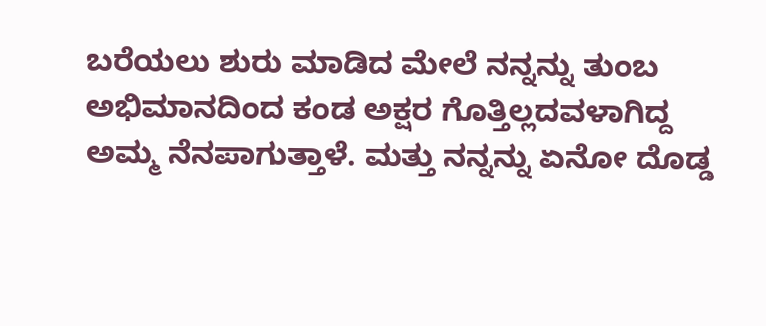ಬರೆಯಲು ಶುರು ಮಾಡಿದ ಮೇಲೆ ನನ್ನನ್ನು ತುಂಬ ಅಭಿಮಾನದಿಂದ ಕಂಡ ಅಕ್ಷರ ಗೊತ್ತಿಲ್ಲದವಳಾಗಿದ್ದ ಅಮ್ಮ ನೆನಪಾಗುತ್ತಾಳೆ. ಮತ್ತು ನನ್ನನ್ನು ಏನೋ ದೊಡ್ಡ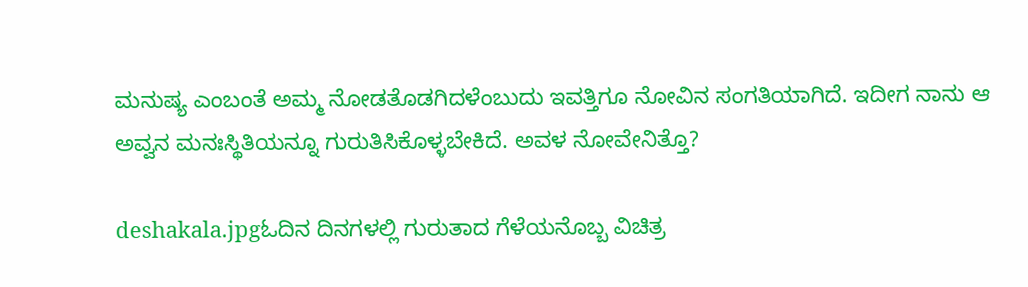ಮನುಷ್ಯ ಎಂಬಂತೆ ಅಮ್ಮ ನೋಡತೊಡಗಿದಳೆಂಬುದು ಇವತ್ತಿಗೂ ನೋವಿನ ಸಂಗತಿಯಾಗಿದೆ. ಇದೀಗ ನಾನು ಆ ಅವ್ವನ ಮನಃಸ್ಥಿತಿಯನ್ನೂ ಗುರುತಿಸಿಕೊಳ್ಳಬೇಕಿದೆ. ಅವಳ ನೋವೇನಿತ್ತೊ?

deshakala.jpgಓದಿನ ದಿನಗಳಲ್ಲಿ ಗುರುತಾದ ಗೆಳೆಯನೊಬ್ಬ ವಿಚಿತ್ರ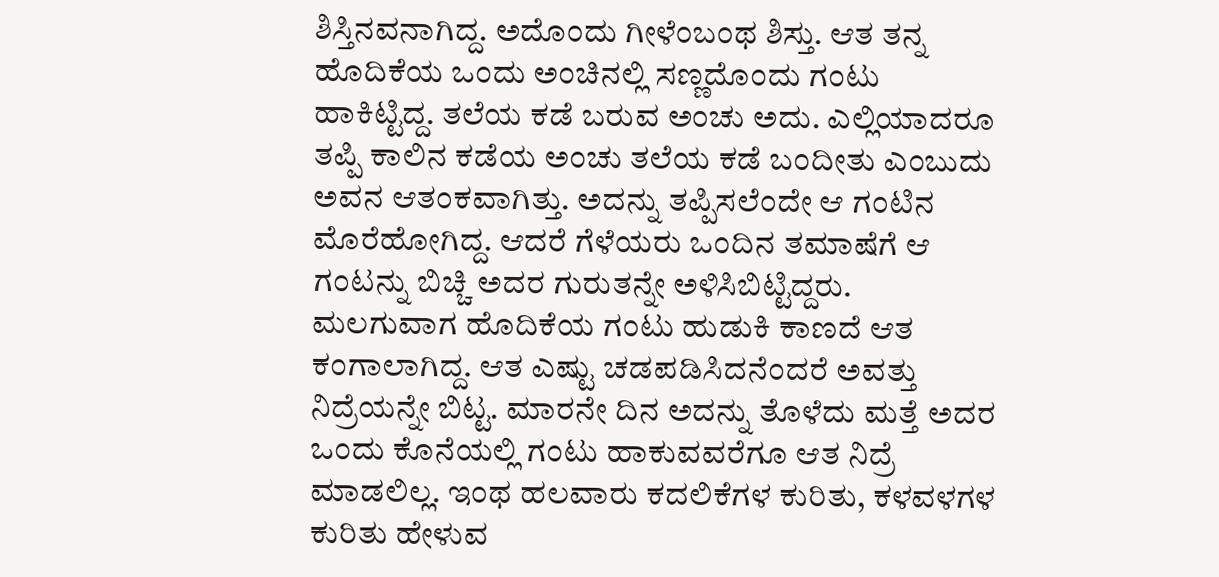ಶಿಸ್ತಿನವನಾಗಿದ್ದ. ಅದೊಂದು ಗೀಳೆಂಬಂಥ ಶಿಸ್ತು. ಆತ ತನ್ನ ಹೊದಿಕೆಯ ಒಂದು ಅಂಚಿನಲ್ಲಿ ಸಣ್ಣದೊಂದು ಗಂಟು ಹಾಕಿಟ್ಟಿದ್ದ. ತಲೆಯ ಕಡೆ ಬರುವ ಅಂಚು ಅದು. ಎಲ್ಲಿಯಾದರೂ ತಪ್ಪಿ ಕಾಲಿನ ಕಡೆಯ ಅಂಚು ತಲೆಯ ಕಡೆ ಬಂದೀತು ಎಂಬುದು ಅವನ ಆತಂಕವಾಗಿತ್ತು. ಅದನ್ನು ತಪ್ಪಿಸಲೆಂದೇ ಆ ಗಂಟಿನ ಮೊರೆಹೋಗಿದ್ದ. ಆದರೆ ಗೆಳೆಯರು ಒಂದಿನ ತಮಾಷೆಗೆ ಆ ಗಂಟನ್ನು ಬಿಚ್ಚಿ ಅದರ ಗುರುತನ್ನೇ ಅಳಿಸಿಬಿಟ್ಟಿದ್ದರು. ಮಲಗುವಾಗ ಹೊದಿಕೆಯ ಗಂಟು ಹುಡುಕಿ ಕಾಣದೆ ಆತ ಕಂಗಾಲಾಗಿದ್ದ. ಆತ ಎಷ್ಟು ಚಡಪಡಿಸಿದನೆಂದರೆ ಅವತ್ತು ನಿದ್ರೆಯನ್ನೇ ಬಿಟ್ಟ. ಮಾರನೇ ದಿನ ಅದನ್ನು ತೊಳೆದು ಮತ್ತೆ ಅದರ ಒಂದು ಕೊನೆಯಲ್ಲಿ ಗಂಟು ಹಾಕುವವರೆಗೂ ಆತ ನಿದ್ರೆ ಮಾಡಲಿಲ್ಲ. ಇಂಥ ಹಲವಾರು ಕದಲಿಕೆಗಳ ಕುರಿತು, ಕಳವಳಗಳ ಕುರಿತು ಹೇಳುವ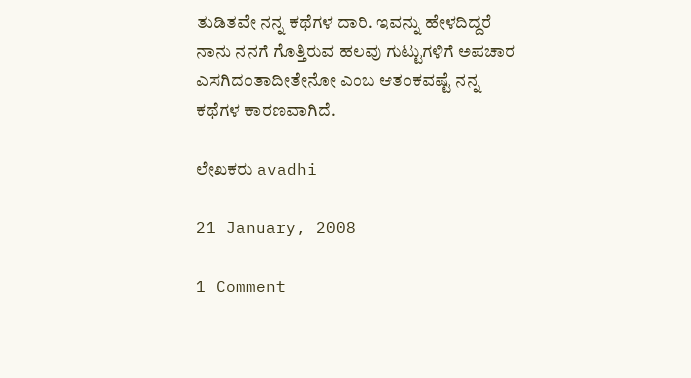ತುಡಿತವೇ ನನ್ನ ಕಥೆಗಳ ದಾರಿ. ಇವನ್ನು ಹೇಳದಿದ್ದರೆ ನಾನು ನನಗೆ ಗೊತ್ತಿರುವ ಹಲವು ಗುಟ್ಟುಗಳಿಗೆ ಅಪಚಾರ ಎಸಗಿದಂತಾದೀತೇನೋ ಎಂಬ ಆತಂಕವಷ್ಟೆ ನನ್ನ ಕಥೆಗಳ ಕಾರಣವಾಗಿದೆ.

ಲೇಖಕರು avadhi

21 January, 2008

1 Comment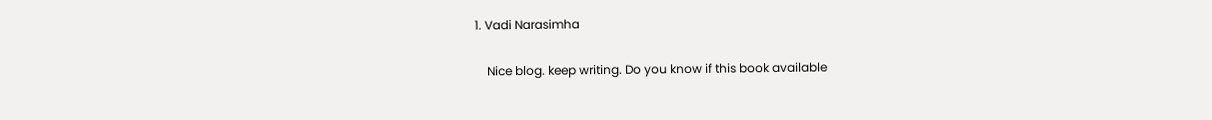1. Vadi Narasimha

    Nice blog. keep writing. Do you know if this book available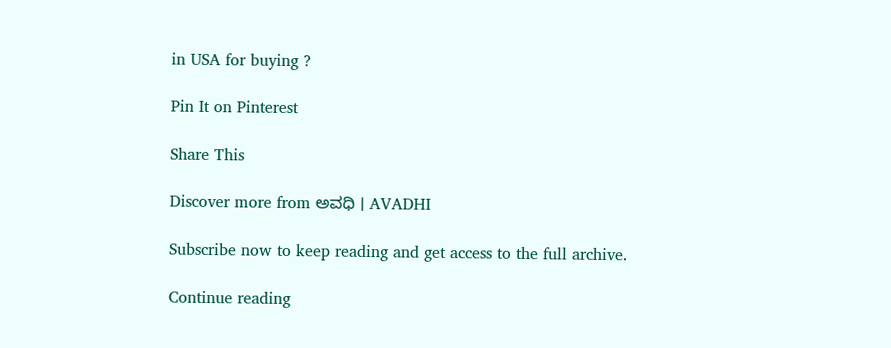in USA for buying ?

Pin It on Pinterest

Share This

Discover more from ಅವಧಿ । AVADHI

Subscribe now to keep reading and get access to the full archive.

Continue reading